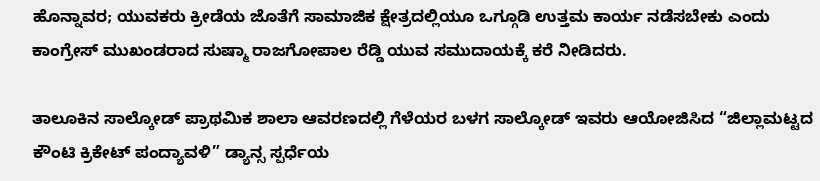ಹೊನ್ನಾವರ; ಯುವಕರು ಕ್ರೀಡೆಯ ಜೊತೆಗೆ ಸಾಮಾಜಿಕ ಕ್ಷೇತ್ರದಲ್ಲಿಯೂ ಒಗ್ಗೂಡಿ ಉತ್ತಮ ಕಾರ್ಯ ನಡೆಸಬೇಕು ಎಂದು ಕಾಂಗ್ರೇಸ್ ಮುಖಂಡರಾದ ಸುಷ್ಮಾ ರಾಜಗೋಪಾಲ ರೆಡ್ಡಿ ಯುವ ಸಮುದಾಯಕ್ಕೆ ಕರೆ ನೀಡಿದರು.

ತಾಲೂಕಿನ ಸಾಲ್ಕೋಡ್ ಪ್ರಾಥಮಿಕ ಶಾಲಾ ಆವರಣದಲ್ಲಿ ಗೆಳೆಯರ ಬಳಗ ಸಾಲ್ಕೋಡ್ ಇವರು ಆಯೋಜಿಸಿದ “ಜಿಲ್ಲಾಮಟ್ಟದ ಕೌಂಟಿ ಕ್ರಿಕೇಟ್ ಪಂದ್ಯಾವಳಿ” ಡ್ಯಾನ್ಸ ಸ್ಪರ್ಧೆಯ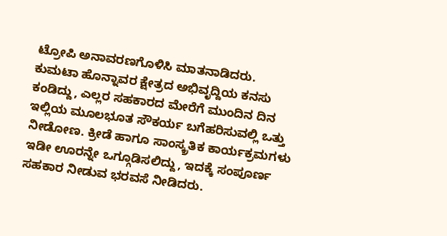ಟ್ರೋಪಿ ಅನಾವರಣಗೊಳಿಸಿ ಮಾತನಾಡಿದರು.
ಕುಮಟಾ ಹೊನ್ನಾವರ ಕ್ಷೇತ್ರದ ಅಭಿವೃದ್ದಿಯ ಕನಸು ಕಂಡಿದ್ದು, ಎಲ್ಲರ ಸಹಕಾರದ ಮೇರೆಗೆ ಮುಂದಿನ ದಿನ ಇಲ್ಲಿಯ ಮೂಲಭೂತ ಸೌಕರ್ಯ ಬಗೆಹರಿಸುವಲ್ಲಿ ಒತ್ತು ನೀಡೋಣ. ಕ್ರೀಡೆ ಹಾಗೂ ಸಾಂಸ್ಕ್ರತಿಕ ಕಾರ್ಯಕ್ರಮಗಳು ಇಡೀ ಊರನ್ನೇ ಒಗ್ಗೂಡಿಸಲಿದ್ದು, ಇದಕ್ಕೆ ಸಂಪೂರ್ಣ ಸಹಕಾರ ನೀಡುವ ಭರವಸೆ ನೀಡಿದರು.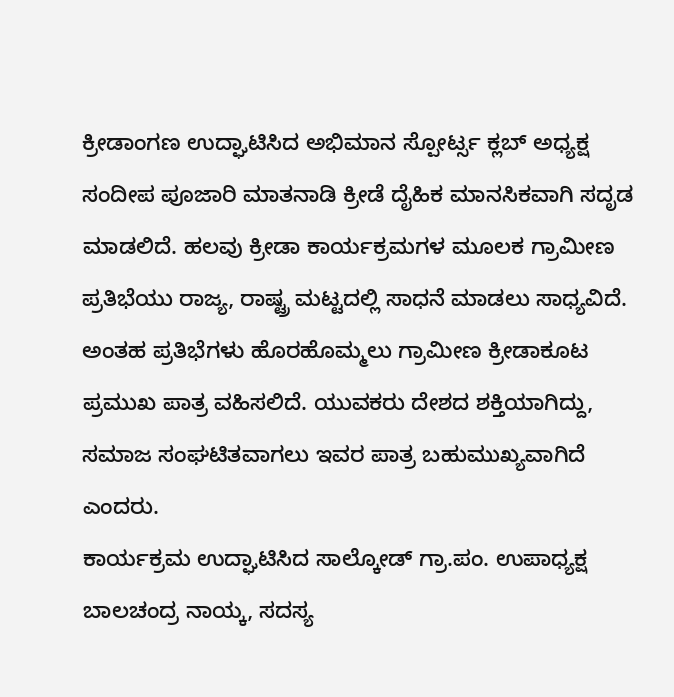ಕ್ರೀಡಾಂಗಣ ಉದ್ಘಾಟಿಸಿದ ಅಭಿಮಾನ ಸ್ಪೋರ್ಟ್ಸ ಕ್ಲಬ್ ಅಧ್ಯಕ್ಷ ಸಂದೀಪ ಪೂಜಾರಿ ಮಾತನಾಡಿ ಕ್ರೀಡೆ ದೈಹಿಕ ಮಾನಸಿಕವಾಗಿ ಸದೃಡ ಮಾಡಲಿದೆ. ಹಲವು ಕ್ರೀಡಾ ಕಾರ್ಯಕ್ರಮಗಳ ಮೂಲಕ ಗ್ರಾಮೀಣ ಪ್ರತಿಭೆಯು ರಾಜ್ಯ, ರಾಷ್ಟ್ರ ಮಟ್ಟದಲ್ಲಿ ಸಾಧನೆ ಮಾಡಲು ಸಾಧ್ಯವಿದೆ. ಅಂತಹ ಪ್ರತಿಭೆಗಳು ಹೊರಹೊಮ್ಮಲು ಗ್ರಾಮೀಣ ಕ್ರೀಡಾಕೂಟ ಪ್ರಮುಖ ಪಾತ್ರ ವಹಿಸಲಿದೆ. ಯುವಕರು ದೇಶದ ಶಕ್ತಿಯಾಗಿದ್ದು, ಸಮಾಜ ಸಂಘಟಿತವಾಗಲು ಇವರ ಪಾತ್ರ ಬಹುಮುಖ್ಯವಾಗಿದೆ ಎಂದರು.
ಕಾರ್ಯಕ್ರಮ ಉದ್ಘಾಟಿಸಿದ ಸಾಲ್ಕೋಡ್ ಗ್ರಾ.ಪಂ. ಉಪಾಧ್ಯಕ್ಷ ಬಾಲಚಂದ್ರ ನಾಯ್ಕ, ಸದಸ್ಯ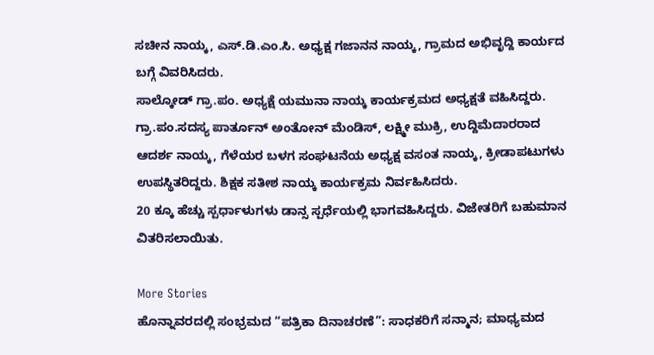ಸಚೀನ ನಾಯ್ಕ, ಎಸ್.ಡಿ.ಎಂ.ಸಿ. ಅಧ್ಯಕ್ಷ ಗಜಾನನ ನಾಯ್ಕ, ಗ್ರಾಮದ ಅಭಿವೃದ್ದಿ ಕಾರ್ಯದ ಬಗ್ಗೆ ವಿವರಿಸಿದರು.
ಸಾಲ್ಕೋಡ್ ಗ್ರಾ.ಪಂ. ಅಧ್ಯಕ್ಷೆ ಯಮುನಾ ನಾಯ್ಕ ಕಾರ್ಯಕ್ರಮದ ಅಧ್ಯಕ್ಷತೆ ವಹಿಸಿದ್ದರು.
ಗ್ರಾ.ಪಂ.ಸದಸ್ಯ ಪಾರ್ತೂನ್ ಅಂತೋನ್ ಮೆಂಡಿಸ್, ಲಕ್ಷ್ಮೀ ಮುಕ್ರಿ, ಉದ್ದಿಮೆದಾರರಾದ ಆದರ್ಶ ನಾಯ್ಕ, ಗೆಳೆಯರ ಬಳಗ ಸಂಘಟನೆಯ ಅಧ್ಯಕ್ಷ ವಸಂತ ನಾಯ್ಕ, ಕ್ರೀಡಾಪಟುಗಳು ಉಪಸ್ಥಿತರಿದ್ದರು. ಶಿಕ್ಷಕ ಸತೀಶ ನಾಯ್ಕ ಕಾರ್ಯಕ್ರಮ ನಿರ್ವಹಿಸಿದರು.
20 ಕ್ಕೂ ಹೆಚ್ಚು ಸ್ಪರ್ಧಾಳುಗಳು ಡಾನ್ಸ ಸ್ಪರ್ಧೆಯಲ್ಲಿ ಭಾಗವಹಿಸಿದ್ದರು. ವಿಜೇತರಿಗೆ ಬಹುಮಾನ ವಿತರಿಸಲಾಯಿತು.

More Stories
ಹೊನ್ನಾವರದಲ್ಲಿ ಸಂಭ್ರಮದ “ಪತ್ರಿಕಾ ದಿನಾಚರಣೆ”: ಸಾಧಕರಿಗೆ ಸನ್ಮಾನ; ಮಾಧ್ಯಮದ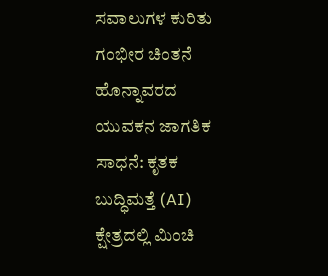ಸವಾಲುಗಳ ಕುರಿತು ಗಂಭೀರ ಚಿಂತನೆ
ಹೊನ್ನಾವರದ ಯುವಕನ ಜಾಗತಿಕ ಸಾಧನೆ: ಕೃತಕ ಬುದ್ಧಿಮತ್ತೆ (AI) ಕ್ಷೇತ್ರದಲ್ಲಿ ಮಿಂಚಿ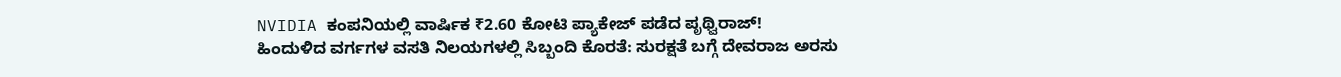NVIDIA ಕಂಪನಿಯಲ್ಲಿ ವಾರ್ಷಿಕ ₹2.60 ಕೋಟಿ ಪ್ಯಾಕೇಜ್ ಪಡೆದ ಪೃಥ್ವಿರಾಜ್!
ಹಿಂದುಳಿದ ವರ್ಗಗಳ ವಸತಿ ನಿಲಯಗಳಲ್ಲಿ ಸಿಬ್ಬಂದಿ ಕೊರತೆ: ಸುರಕ್ಷತೆ ಬಗ್ಗೆ ದೇವರಾಜ ಅರಸು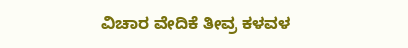ವಿಚಾರ ವೇದಿಕೆ ತೀವ್ರ ಕಳವಳ